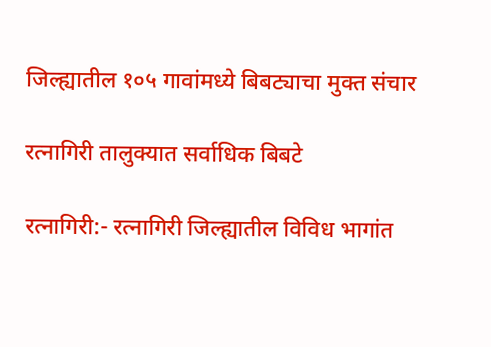जिल्ह्यातील १०५ गावांमध्ये बिबट्याचा मुक्त संचार

रत्नागिरी तालुक्यात सर्वाधिक बिबटे

रत्नागिरी:- रत्नागिरी जिल्ह्यातील विविध भागांत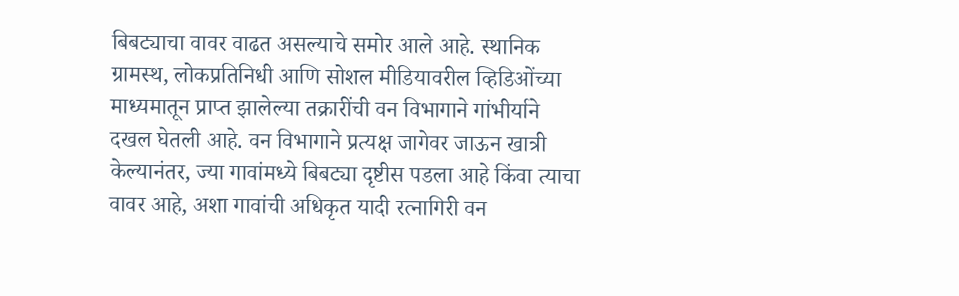बिबट्याचा वावर वाढत असल्याचे समोर आले आहे. स्थानिक ग्रामस्थ, लोकप्रतिनिधी आणि सोशल मीडियावरील व्हिडिओंच्या माध्यमातून प्राप्त झालेल्या तक्रारींची वन विभागाने गांभीर्याने दखल घेतली आहे. वन विभागाने प्रत्यक्ष जागेवर जाऊन खात्री केल्यानंतर, ज्या गावांमध्ये बिबट्या दृष्टीस पडला आहे किंवा त्याचा वावर आहे, अशा गावांची अधिकृत यादी रत्नागिरी वन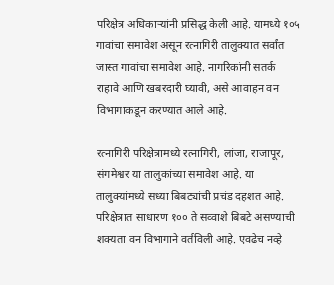परिक्षेत्र अधिकाऱ्यांनी प्रसिद्ध केली आहे. यामध्ये १०५ गावांचा समावेश असून रत्नागिरी तालुक्यात सर्वांत जास्त गावांचा समावेश आहे. नागरिकांनी सतर्क राहावे आणि खबरदारी घ्यावी, असे आवाहन वन विभागाकडून करण्यात आले आहे.

रत्नागिरी परिक्षेत्रामध्ये रत्नागिरी, लांजा, राजापूर, संगमेश्वर या तालुकांच्या समावेश आहे. या तालुक्यांमध्ये सध्या बिबट्यांची प्रचंड दहशत आहे. परिक्षेत्रात साधारण १०० ते सव्वाशे बिबटे असण्याची शक्यता वन विभागाने वर्तविली आहे. एवढेच नव्हे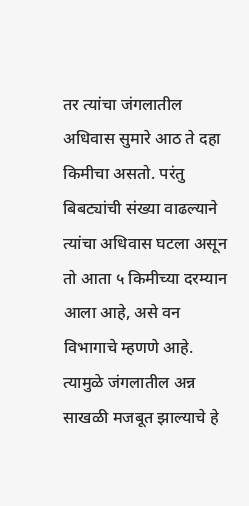तर त्यांचा जंगलातील अधिवास सुमारे आठ ते दहा किमीचा असतो. परंतु बिबट्यांची संख्या वाढल्याने त्यांचा अधिवास घटला असून तो आता ५ किमीच्या दरम्यान आला आहे, असे वन विभागाचे म्हणणे आहे. त्यामुळे जंगलातील अन्न साखळी मजबूत झाल्याचे हे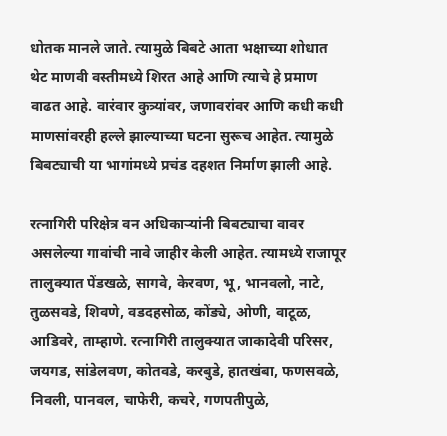धोतक मानले जाते. त्यामुळे बिबटे आता भक्षाच्या शोधात थेट माणवी वस्तीमध्ये शिरत आहे आणि त्याचे हे प्रमाण वाढत आहे. वारंवार कुत्र्यांवर, जणावरांवर आणि कधी कधी माणसांवरही हल्ले झाल्याच्या घटना सुरूच आहेत. त्यामुळे बिबट्याची या भागांमध्ये प्रचंड दहशत निर्माण झाली आहे.

रत्नागिरी परिक्षेत्र वन अधिकाऱ्यांनी बिबट्याचा वावर असलेल्या गावांची नावे जाहीर केली आहेत. त्यामध्ये राजापूर तालुक्यात पेंडखळे, सागवे, केरवण, भू, भानवलो, नाटे, तुळसवडे, शिवणे, वडदहसोळ, कोंड्ये, ओणी, वाटूळ, आडिवरे, ताम्हाणे. रत्नागिरी तालुक्यात जाकादेवी परिसर, जयगड, सांडेलवण, कोतवडे, करबुडे, हातखंबा, फणसवळे, निवली, पानवल, चाफेरी, कचरे, गणपतीपुळे,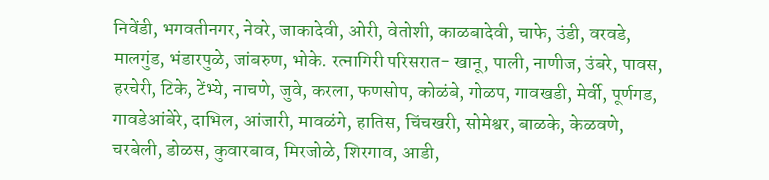निवेंडी, भगवतीनगर, नेवरे, जाकादेवी, ओरी, वेतोशी, काळबादेवी, चाफे, उंडी, वरवडे, मालगुंड, भंडारपुळे, जांबरुण, भोके. रत्नागिरी परिसरात- खानू, पाली, नाणीज, उंबरे, पावस, हरचेरी, टिके, टेंभ्ये, नाचणे, जुवे, करला, फणसोप, कोळंबे, गोळप, गावखडी, मेर्वी, पूर्णगड, गावडेआंबेरे, दाभिल, आंजारी, मावळंगे, हातिस, चिंचखरी, सोमेश्वर, बाळके, केळवणे, चरबेली, डोळस, कुवारबाव, मिरजोळे, शिरगाव, आडी,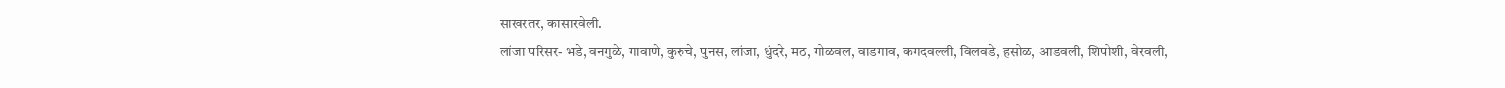साखरतर, कासारवेली.
लांजा परिसर- भडे, वनगुळे, गावाणे, कुरुचे, पुनस, लांजा, धुंदरे, मठ, गोळवल, वाडगाव, कगदवल्ली, विलवडे, हसोळ, आडवली, शिपोशी, वेरवली,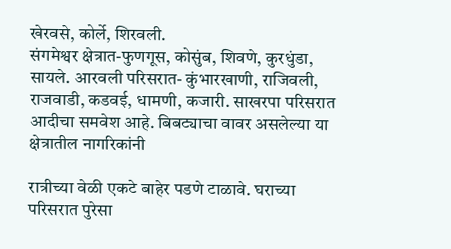खेरवसे, कोर्ले, शिरवली.
संगमेश्वर क्षेत्रात-फुणगूस, कोसुंब, शिवणे, कुरधुंडा, सायले. आरवली परिसरात- कुंभारखाणी, राजिवली, राजवाडी, कडवई, धामणी, कजारी. साखरपा परिसरात आदीचा समवेश आहे. बिबट्याचा वावर असलेल्या या क्षेत्रातील नागरिकांनी

रात्रीच्या वेळी एकटे बाहेर पडणे टाळावे. घराच्या परिसरात पुरेसा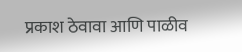प्रकाश ठेवावा आणि पाळीव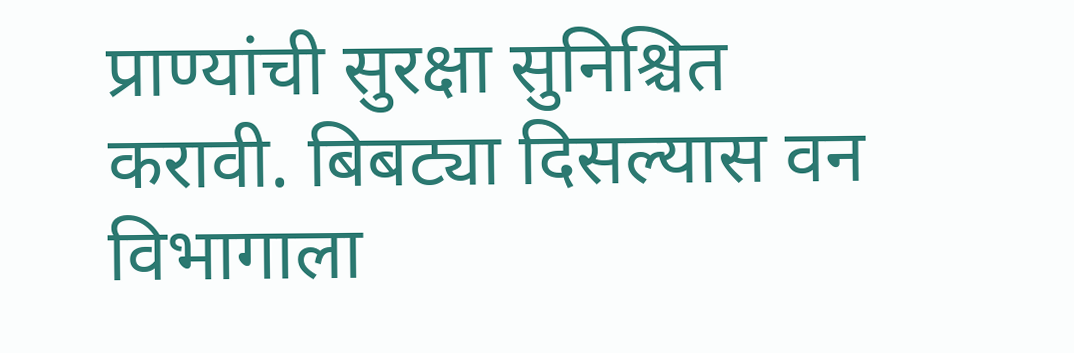प्राण्यांची सुरक्षा सुनिश्चित करावी. बिबट्या दिसल्यास वन विभागाला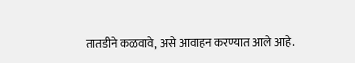तातडीने कळवावे, असे आवाहन करण्यात आले आहे.